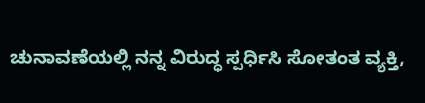ಚುನಾವಣೆಯಲ್ಲಿ ನನ್ನ ವಿರುದ್ಧ ಸ್ಪರ್ಧಿಸಿ ಸೋತಂತ ವ್ಯಕ್ತಿ,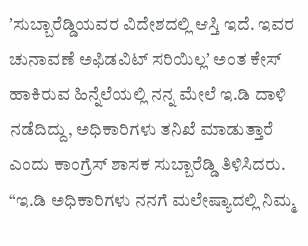ʼಸುಬ್ಬಾರೆಡ್ಡಿಯವರ ವಿದೇಶದಲ್ಲಿ ಆಸ್ತಿ ಇದೆ. ಇವರ ಚುನಾವಣೆ ಅಫಿಡವಿಟ್ ಸರಿಯಿಲ್ಲʼ ಅಂತ ಕೇಸ್ ಹಾಕಿರುವ ಹಿನ್ನೆಲೆಯಲ್ಲಿ ನನ್ನ ಮೇಲೆ ಇ.ಡಿ ದಾಳಿ ನಡೆದಿದ್ದು, ಅಧಿಕಾರಿಗಳು ತನಿಖೆ ಮಾಡುತ್ತಾರೆ ಎಂದು ಕಾಂಗ್ರೆಸ್ ಶಾಸಕ ಸುಬ್ಬಾರೆಡ್ಡಿ ತಿಳಿಸಿದರು.
“ಇ.ಡಿ ಅಧಿಕಾರಿಗಳು ನನಗೆ ಮಲೇಷ್ಯಾದಲ್ಲಿ ನಿಮ್ಮ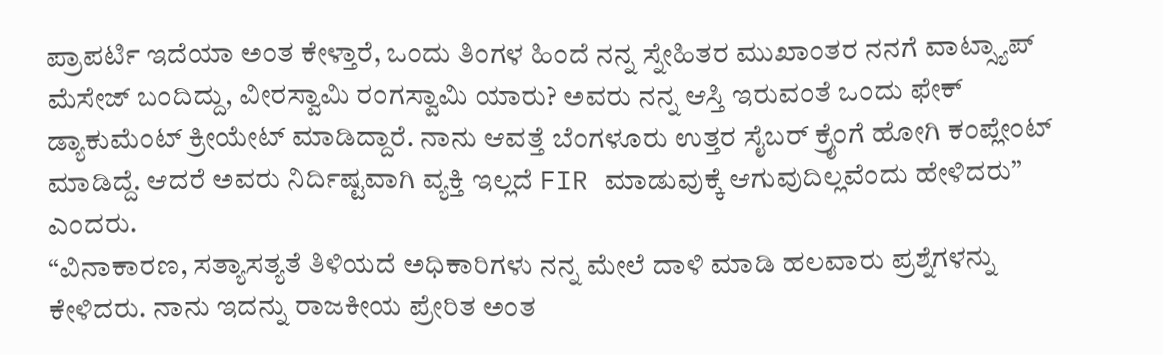ಪ್ರಾಪರ್ಟಿ ಇದೆಯಾ ಅಂತ ಕೇಳ್ತಾರೆ, ಒಂದು ತಿಂಗಳ ಹಿಂದೆ ನನ್ನ ಸ್ನೇಹಿತರ ಮುಖಾಂತರ ನನಗೆ ವಾಟ್ಸ್ಯಾಪ್ ಮೆಸೇಜ್ ಬಂದಿದ್ದು, ವೀರಸ್ವಾಮಿ ರಂಗಸ್ವಾಮಿ ಯಾರು? ಅವರು ನನ್ನ ಆಸ್ತಿ ಇರುವಂತೆ ಒಂದು ಫೇಕ್ ಡ್ಯಾಕುಮೆಂಟ್ ಕ್ರೀಯೇಟ್ ಮಾಡಿದ್ದಾರೆ. ನಾನು ಆವತ್ತೆ ಬೆಂಗಳೂರು ಉತ್ತರ ಸೈಬರ್ ಕ್ರೈಂಗೆ ಹೋಗಿ ಕಂಪ್ಲೇಂಟ್ ಮಾಡಿದ್ದೆ. ಆದರೆ ಅವರು ನಿರ್ದಿಷ್ಟವಾಗಿ ವ್ಯಕ್ತಿ ಇಲ್ಲದೆ FIR ಮಾಡುವುಕ್ಕೆ ಆಗುವುದಿಲ್ಲವೆಂದು ಹೇಳಿದರು” ಎಂದರು.
“ವಿನಾಕಾರಣ, ಸತ್ಯಾಸತ್ಯತೆ ತಿಳಿಯದೆ ಅಧಿಕಾರಿಗಳು ನನ್ನ ಮೇಲೆ ದಾಳಿ ಮಾಡಿ ಹಲವಾರು ಪ್ರಶ್ನೆಗಳನ್ನು ಕೇಳಿದರು. ನಾನು ಇದನ್ನು ರಾಜಕೀಯ ಪ್ರೇರಿತ ಅಂತ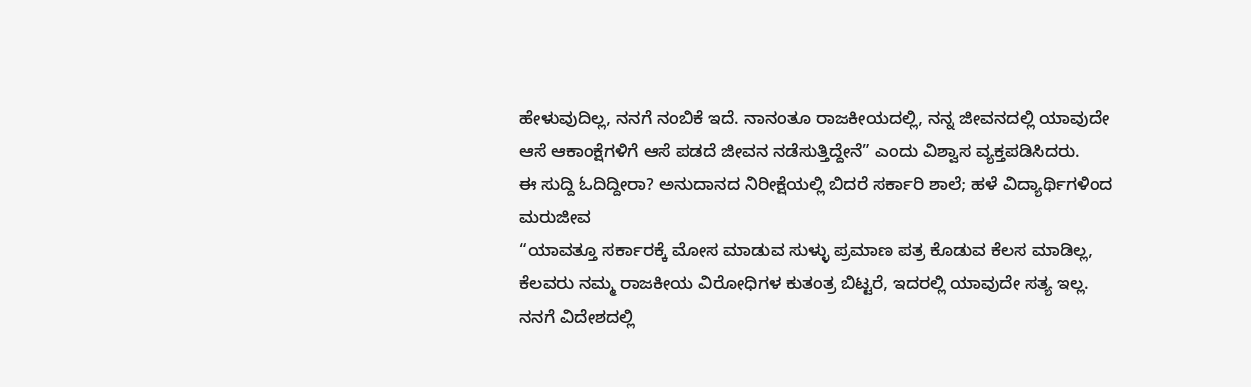ಹೇಳುವುದಿಲ್ಲ, ನನಗೆ ನಂಬಿಕೆ ಇದೆ. ನಾನಂತೂ ರಾಜಕೀಯದಲ್ಲಿ, ನನ್ನ ಜೀವನದಲ್ಲಿ ಯಾವುದೇ ಆಸೆ ಆಕಾಂಕ್ಷೆಗಳಿಗೆ ಆಸೆ ಪಡದೆ ಜೀವನ ನಡೆಸುತ್ತಿದ್ದೇನೆ” ಎಂದು ವಿಶ್ವಾಸ ವ್ಯಕ್ತಪಡಿಸಿದರು.
ಈ ಸುದ್ದಿ ಓದಿದ್ದೀರಾ? ಅನುದಾನದ ನಿರೀಕ್ಷೆಯಲ್ಲಿ ಬಿದರೆ ಸರ್ಕಾರಿ ಶಾಲೆ; ಹಳೆ ವಿದ್ಯಾರ್ಥಿಗಳಿಂದ ಮರುಜೀವ
“ಯಾವತ್ತೂ ಸರ್ಕಾರಕ್ಕೆ ಮೋಸ ಮಾಡುವ ಸುಳ್ಳು ಪ್ರಮಾಣ ಪತ್ರ ಕೊಡುವ ಕೆಲಸ ಮಾಡಿಲ್ಲ, ಕೆಲವರು ನಮ್ಮ ರಾಜಕೀಯ ವಿರೋಧಿಗಳ ಕುತಂತ್ರ ಬಿಟ್ಟರೆ, ಇದರಲ್ಲಿ ಯಾವುದೇ ಸತ್ಯ ಇಲ್ಲ. ನನಗೆ ವಿದೇಶದಲ್ಲಿ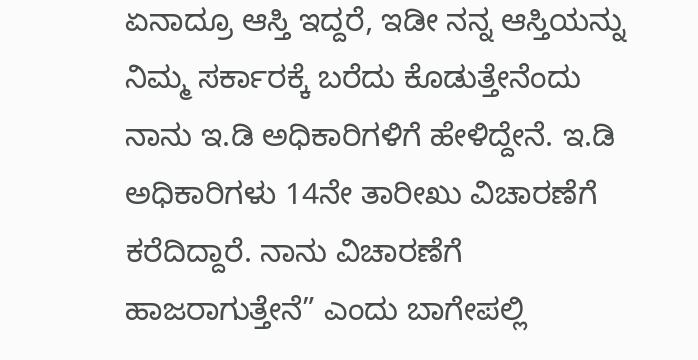ಏನಾದ್ರೂ ಆಸ್ತಿ ಇದ್ದರೆ, ಇಡೀ ನನ್ನ ಆಸ್ತಿಯನ್ನು ನಿಮ್ಮ ಸರ್ಕಾರಕ್ಕೆ ಬರೆದು ಕೊಡುತ್ತೇನೆಂದು ನಾನು ಇ.ಡಿ ಅಧಿಕಾರಿಗಳಿಗೆ ಹೇಳಿದ್ದೇನೆ. ಇ.ಡಿ ಅಧಿಕಾರಿಗಳು 14ನೇ ತಾರೀಖು ವಿಚಾರಣೆಗೆ ಕರೆದಿದ್ದಾರೆ. ನಾನು ವಿಚಾರಣೆಗೆ ಹಾಜರಾಗುತ್ತೇನೆ” ಎಂದು ಬಾಗೇಪಲ್ಲಿ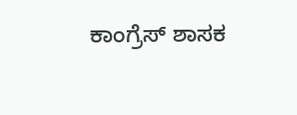ಕಾಂಗ್ರೆಸ್ ಶಾಸಕ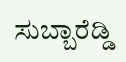ಸುಬ್ಬಾರೆಡ್ಡಿ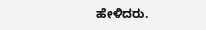ಹೇಳಿದರು.